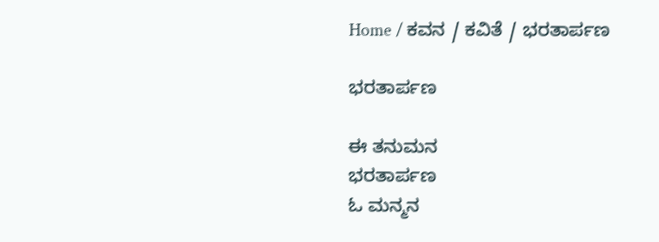Home / ಕವನ / ಕವಿತೆ / ಭರತಾರ್ಪಣ

ಭರತಾರ್ಪಣ

ಈ ತನುಮನ
ಭರತಾರ್ಪಣ
ಓ ಮನ್ಮನ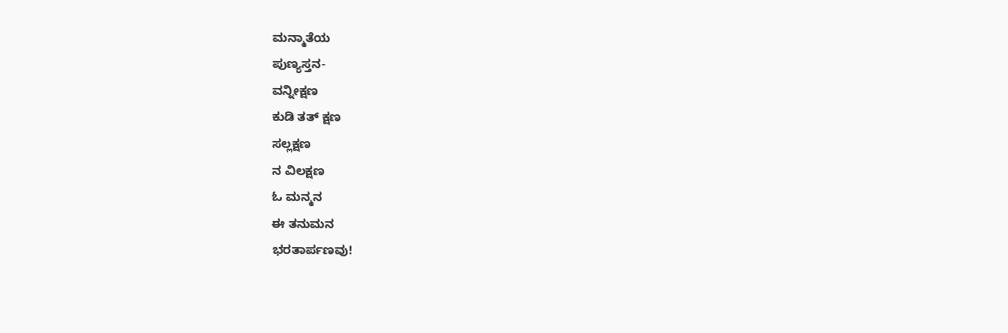ಮನ್ಮಾತೆಯ
ಪುಣ್ಯಸ್ತನ-
ವನ್ನೀಕ್ಷಣ
ಕುಡಿ ತತ್ ಕ್ಷಣ
ಸಲ್ಲಕ್ಷಣ
ನ ವಿಲಕ್ಷಣ
ಓ ಮನ್ಮನ
ಈ ತನುಮನ
ಭರತಾರ್ಪಣವು!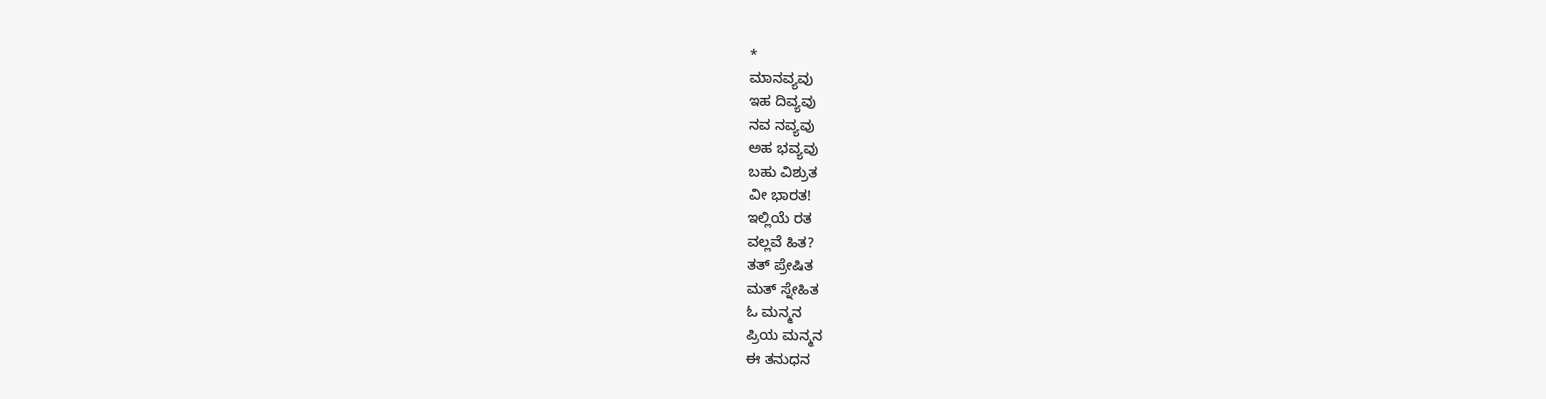*
ಮಾನವ್ಯವು
ಇಹ ದಿವ್ಯವು
ನವ ನವ್ಯವು
ಅಹ ಭವ್ಯವು
ಬಹು ವಿಶ್ರುತ
ವೀ ಭಾರತ!
ಇಲ್ಲಿಯೆ ರತ
ವಲ್ಲವೆ ಹಿತ?
ತತ್ ಪ್ರೇಷಿತ
ಮತ್ ಸ್ನೇಹಿತ
ಓ ಮನ್ಮನ
ಪ್ರಿಯ ಮನ್ಮನ
ಈ ತನುಧನ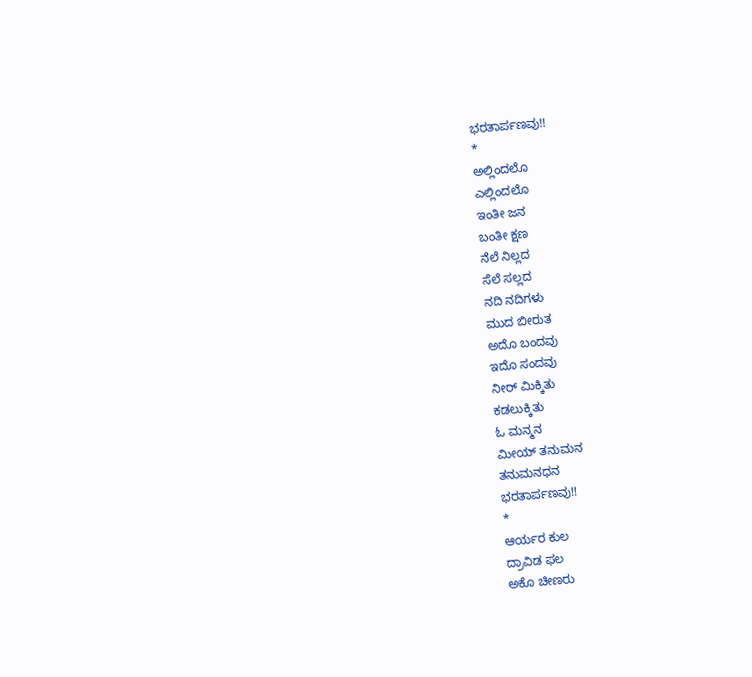ಭರತಾರ್ಪಣವು!!
*
ಅಲ್ಲಿಂದಲೊ
ಎಲ್ಲಿಂದಲೊ
ಇಂತೀ ಜನ
ಬಂತೀ ಕ್ಷಣ
ನೆಲೆ ನಿಲ್ಲದ
ಸೆಲೆ ಸಲ್ಲದ
ನದಿ ನದಿಗಳು
ಮುದ ಬೀರುತ
ಅದೊ ಬಂದವು
ಇದೊ ಸಂದವು
ನೀರ್‌ ಮಿಕ್ಕಿತು
ಕಡಲುಕ್ಕಿತು
ಓ ಮನ್ಮನ
ಮೀಯ್ ತನುಮನ
ತನುಮನಧನ
ಭರತಾರ್ಪಣವು!!
*
ಆರ್ಯರ ಕುಲ
ದ್ರಾವಿಡ ಫಲ
ಅಕೊ ಚೀಣರು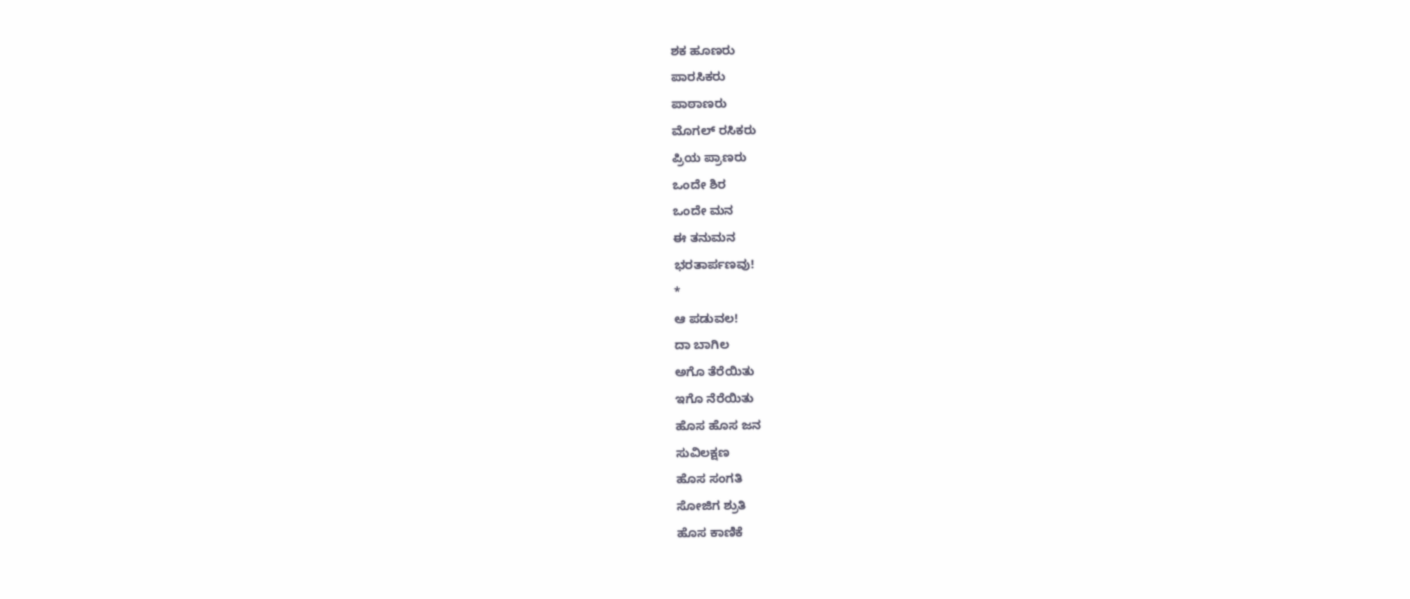ಶಕ ಹೂಣರು
ಪಾರಸಿಕರು
ಪಾಠಾಣರು
ಮೊಗಲ್ ರಸಿಕರು
ಪ್ರಿಯ ಪ್ರಾಣರು
ಒಂದೇ ಶಿರ
ಒಂದೇ ಮನ
ಈ ತನುಮನ
ಭರತಾರ್ಪಣವು!
*
ಆ ಪಡುವಲ!
ದಾ ಬಾಗಿಲ
ಅಗೊ ತೆರೆಯಿತು
ಇಗೊ ನೆರೆಯಿತು
ಹೊಸ ಹೊಸ ಜನ
ಸುವಿಲಕ್ಷಣ
ಹೊಸ ಸಂಗತಿ
ಸೋಜಿಗ ಶ್ರುತಿ
ಹೊಸ ಕಾಣಿಕೆ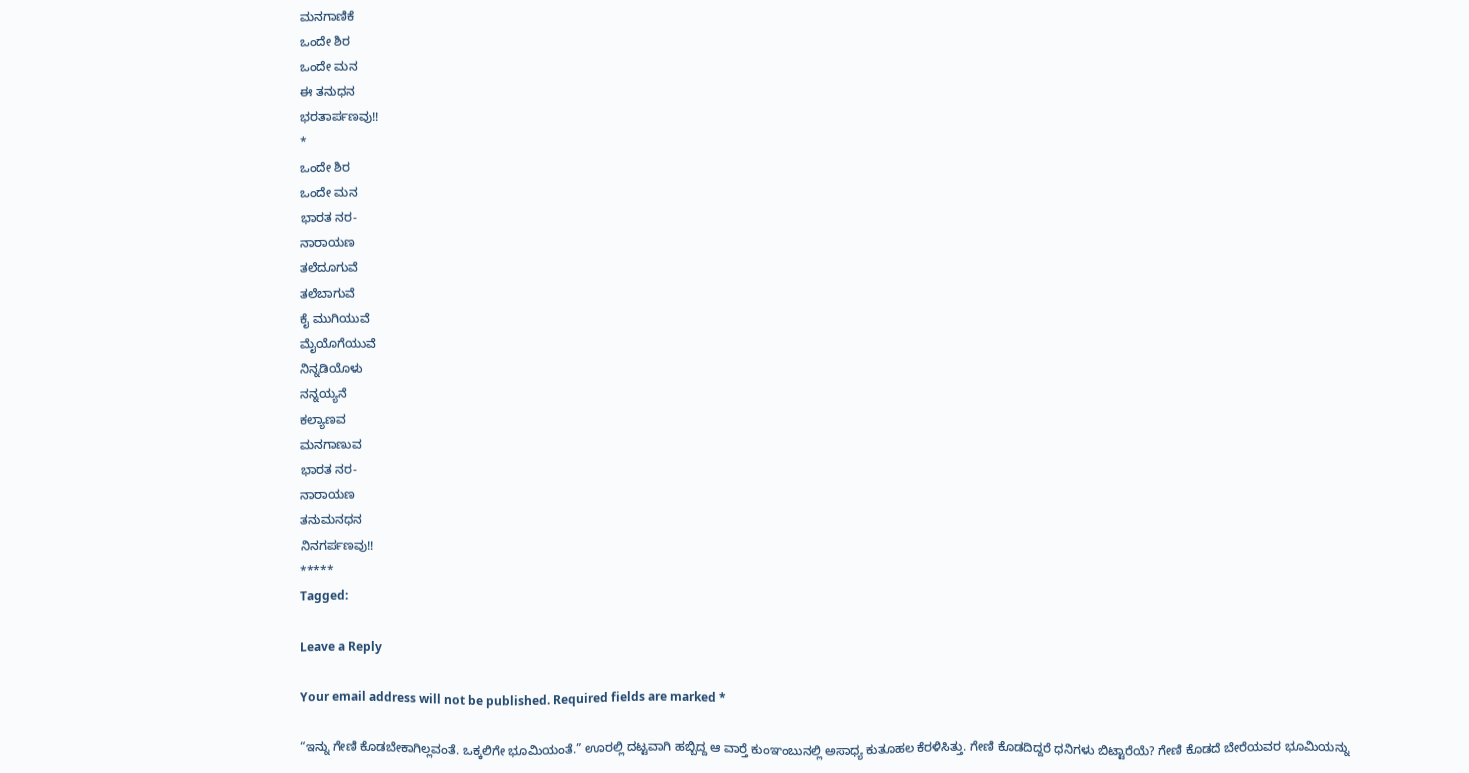ಮನಗಾಣಿಕೆ
ಒಂದೇ ಶಿರ
ಒಂದೇ ಮನ
ಈ ತನುಧನ
ಭರತಾರ್ಪಣವು!!
*
ಒಂದೇ ಶಿರ
ಒಂದೇ ಮನ
ಭಾರತ ನರ-
ನಾರಾಯಣ
ತಲೆದೂಗುವೆ
ತಲೆಬಾಗುವೆ
ಕೈ ಮುಗಿಯುವೆ
ಮೈಯೊಗೆಯುವೆ
ನಿನ್ನಡಿಯೊಳು
ನನ್ನಯ್ಯನೆ
ಕಲ್ಯಾಣವ
ಮನಗಾಣುವ
ಭಾರತ ನರ-
ನಾರಾಯಣ
ತನುಮನಧನ
ನಿನಗರ್ಪಣವು!!
*****
Tagged:

Leave a Reply

Your email address will not be published. Required fields are marked *

“ಇನ್ನು ಗೇಣಿ ಕೊಡಬೇಕಾಗಿಲ್ಲವಂತೆ. ಒಕ್ಕಲಿಗೇ ಭೂಮಿಯಂತೆ.” ಊರಲ್ಲಿ ದಟ್ಟವಾಗಿ ಹಬ್ಬಿದ್ದ ಆ ವಾರ್‍ತೆ ಕುಂಞಂಬುನಲ್ಲಿ ಅಸಾಧ್ಯ ಕುತೂಹಲ ಕೆರಳಿಸಿತ್ತು. ಗೇಣಿ ಕೊಡದಿದ್ದರೆ ಧನಿಗಳು ಬಿಟ್ಟಾರೆಯೆ? ಗೇಣಿ ಕೊಡದೆ ಬೇರೆಯವರ ಭೂಮಿಯನ್ನು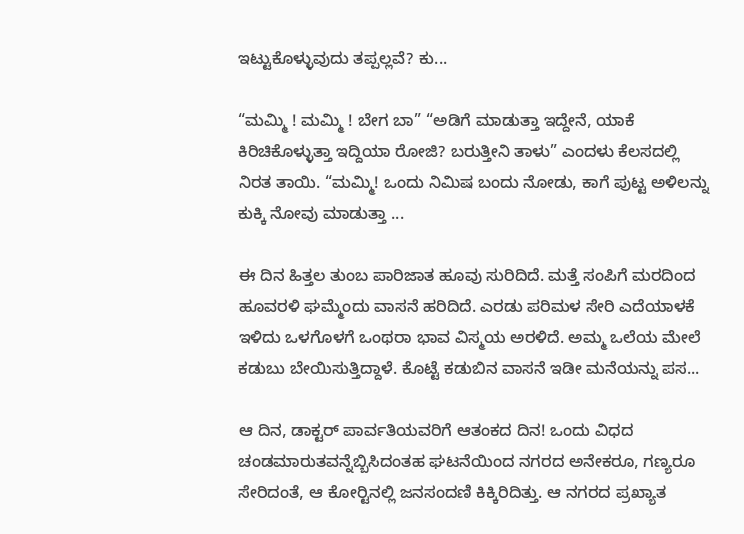ಇಟ್ಟುಕೊಳ್ಳುವುದು ತಪ್ಪಲ್ಲವೆ? ಕು...

“ಮಮ್ಮಿ ! ಮಮ್ಮಿ ! ಬೇಗ ಬಾ” “ಅಡಿಗೆ ಮಾಡುತ್ತಾ ಇದ್ದೇನೆ, ಯಾಕೆ ಕಿರಿಚಿಕೊಳ್ಳುತ್ತಾ ಇದ್ದಿಯಾ ರೋಜಿ? ಬರುತ್ತೀನಿ ತಾಳು” ಎಂದಳು ಕೆಲಸದಲ್ಲಿ ನಿರತ ತಾಯಿ. “ಮಮ್ಮಿ! ಒಂದು ನಿಮಿಷ ಬಂದು ನೋಡು, ಕಾಗೆ ಪುಟ್ಟ ಅಳಿಲನ್ನು ಕುಕ್ಕಿ ನೋವು ಮಾಡುತ್ತಾ ...

ಈ ದಿನ ಹಿತ್ತಲ ತುಂಬ ಪಾರಿಜಾತ ಹೂವು ಸುರಿದಿದೆ. ಮತ್ತೆ ಸಂಪಿಗೆ ಮರದಿಂದ ಹೂವರಳಿ ಘಮ್ಮೆಂದು ವಾಸನೆ ಹರಿದಿದೆ. ಎರಡು ಪರಿಮಳ ಸೇರಿ ಎದೆಯಾಳಕೆ ಇಳಿದು ಒಳಗೊಳಗೆ ಒಂಥರಾ ಭಾವ ವಿಸ್ಮಯ ಅರಳಿದೆ. ಅಮ್ಮ ಒಲೆಯ ಮೇಲೆ ಕಡುಬು ಬೇಯಿಸುತ್ತಿದ್ದಾಳೆ. ಕೊಟ್ಟೆ ಕಡುಬಿನ ವಾಸನೆ ಇಡೀ ಮನೆಯನ್ನು ಪಸ...

ಆ ದಿನ, ಡಾಕ್ಟರ್ ಪಾರ್ವತಿಯವರಿಗೆ ಆತಂಕದ ದಿನ! ಒಂದು ವಿಧದ ಚಂಡಮಾರುತವನ್ನೆಬ್ಬಿಸಿದಂತಹ ಘಟನೆಯಿಂದ ನಗರದ ಅನೇಕರೂ, ಗಣ್ಯರೂ ಸೇರಿದಂತೆ, ಆ ಕೋರ್‍ಟಿನಲ್ಲಿ ಜನಸಂದಣಿ ಕಿಕ್ಕಿರಿದಿತ್ತು. ಆ ನಗರದ ಪ್ರಖ್ಯಾತ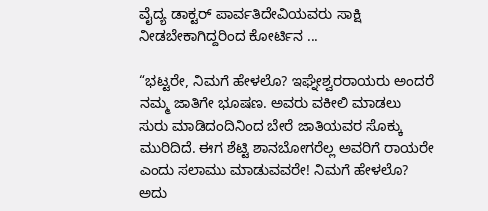ವೈದ್ಯ ಡಾಕ್ಟರ್ ಪಾರ್ವತಿದೇವಿಯವರು ಸಾಕ್ಷಿ ನೀಡಬೇಕಾಗಿದ್ದರಿಂದ ಕೋರ್ಟಿನ ...

“ಭಟ್ಟರೇ, ನಿಮಗೆ ಹೇಳಲೊ? ಇಘ್ನೇಶ್ವರರಾಯರು ಅಂದರೆ ನಮ್ಮ ಜಾತಿಗೇ ಭೂಷಣ. ಅವರು ವಕೀಲಿ ಮಾಡಲು ಸುರು ಮಾಡಿದಂದಿನಿಂದ ಬೇರೆ ಜಾತಿಯವರ ಸೊಕ್ಕು ಮುರಿದಿದೆ. ಈಗ ಶೆಟ್ಟಿ ಶಾನಬೋಗರೆಲ್ಲ ಅವರಿಗೆ ರಾಯರೇ ಎಂದು ಸಲಾಮು ಮಾಡುವವರೇ! ನಿಮಗೆ ಹೇಳಲೊ? ಅದು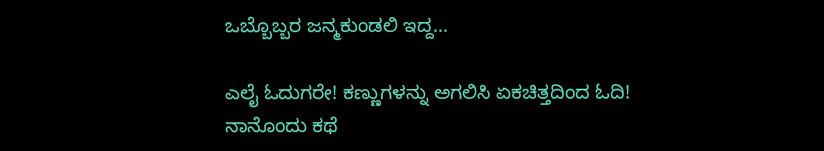ಒಬ್ಬೊಬ್ಬರ ಜನ್ಮಕುಂಡಲಿ ಇದ್ದ...

ಎಲೈ ಓದುಗರೇ! ಕಣ್ಣುಗಳನ್ನು ಅಗಲಿಸಿ ಏಕಚಿತ್ತದಿಂದ ಓದಿ! ನಾನೊಂದು ಕಥೆ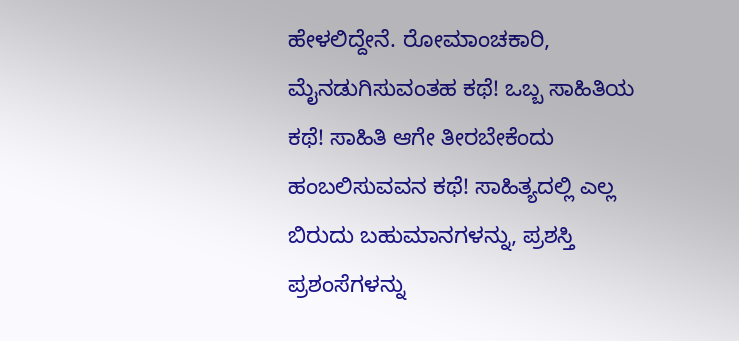ಹೇಳಲಿದ್ದೇನೆ. ರೋಮಾಂಚಕಾರಿ, ಮೈನಡುಗಿಸುವಂತಹ ಕಥೆ! ಒಬ್ಬ ಸಾಹಿತಿಯ ಕಥೆ! ಸಾಹಿತಿ ಆಗೇ ತೀರಬೇಕೆಂದು ಹಂಬಲಿಸುವವನ ಕಥೆ! ಸಾಹಿತ್ಯದಲ್ಲಿ ಎಲ್ಲ ಬಿರುದು ಬಹುಮಾನಗಳನ್ನು, ಪ್ರಶಸ್ತಿ ಪ್ರಶಂಸೆಗಳನ್ನು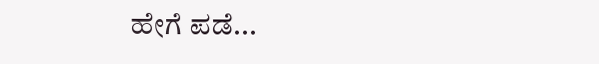ಹೇಗೆ ಪಡೆ...